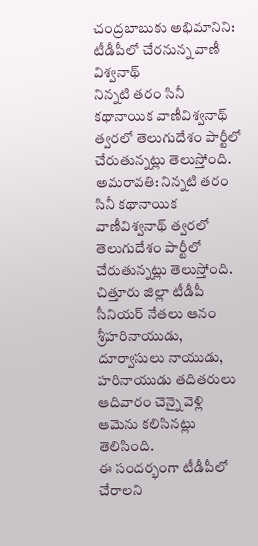చంద్రబాబుకు అభిమానిని: టీడీపీలో చేరనున్న వాణీ విశ్వనాథ్
నిన్నటి తరం సినీ కథానాయిక వాణీవిశ్వనాథ్ త్వరలో తెలుగుదేశం పార్టీలో చేరుతున్నట్లు తెలుస్తోంది.
అమరావతి: నిన్నటి తరం సినీ కథానాయిక వాణీవిశ్వనాథ్ త్వరలో తెలుగుదేశం పార్టీలో చేరుతున్నట్లు తెలుస్తోంది. చిత్తూరు జిల్లా టీడీపీ సీనియర్ నేతలు ఆనం శ్రీహరినాయుడు, దూర్వాసులు నాయుడు, హరినాయుడు తదితరులు ఆదివారం చెన్నై వెళ్లి ఆమెను కలిసినట్లు తెలిసింది.
ఈ సందర్భంగా టీడీపీలో చేరాలని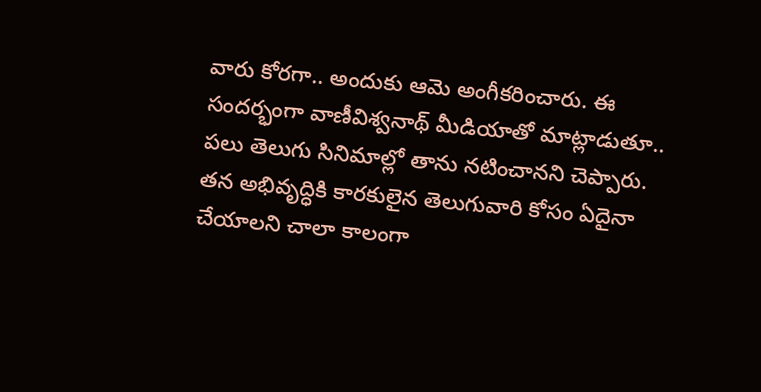వారు కోరగా.. అందుకు ఆమె అంగీకరించారు. ఈ సందర్భంగా వాణీవిశ్వనాథ్ మీడియాతో మాట్లాడుతూ.. పలు తెలుగు సినిమాల్లో తాను నటించానని చెప్పారు. తన అభివృద్ధికి కారకులైన తెలుగువారి కోసం ఏదైనా చేయాలని చాలా కాలంగా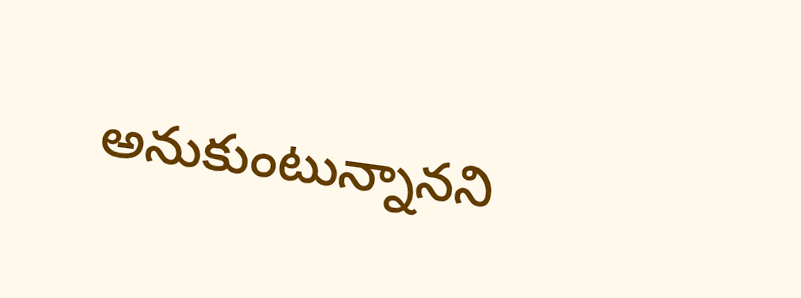అనుకుంటున్నానని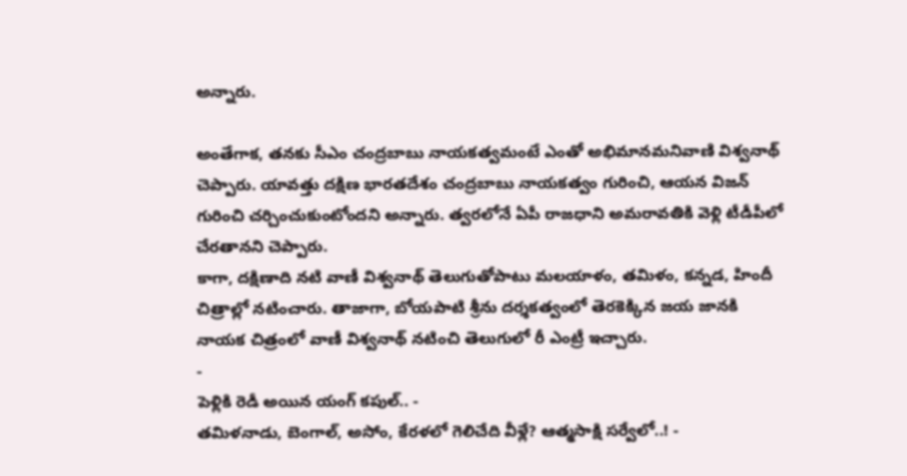అన్నారు.

అంతేగాక, తనకు సీఎం చంద్రబాబు నాయకత్వమంటే ఎంతో అభిమానమనివాణి విశ్వనాథ్ చెప్పారు. యావత్తు దక్షిణ భారతదేశం చంద్రబాబు నాయకత్వం గురించి, ఆయన విజన్ గురించి చర్చించుకుంటోందని అన్నారు. త్వరలోనే ఏపీ రాజధాని అమరావతికి వెళ్లి టీడీపీలో చేరతానని చెప్పారు.
కాగా, దక్షిణాది నటి వాణీ విశ్వనాథ్ తెలుగుతోపాటు మలయాళం, తమిళం, కన్నడ, హిందీ చిత్రాల్లో నటించారు. తాజాగా, బోయపాటి శ్రీను దర్శకత్వంలో తెరకెక్కిన జయ జానకి నాయక చిత్రంలో వాణీ విశ్వనాథ్ నటించి తెలుగులో రీ ఎంట్రీ ఇచ్చారు.
-
పెళ్లికి రెడీ అయిన యంగ్ కపుల్.. -
తమిళనాడు, బెంగాల్, అసోం, కేరళలో గెలిచేది వీళ్లే? ఆత్మసాక్షి సర్వేలో..! -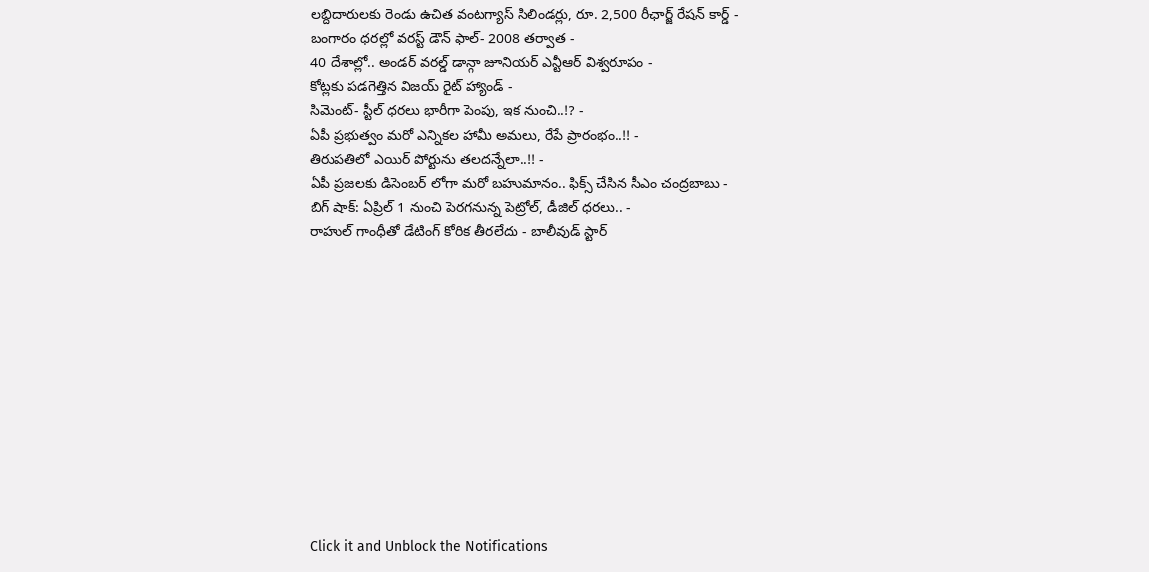లబ్దిదారులకు రెండు ఉచిత వంటగ్యాస్ సిలిండర్లు, రూ. 2,500 రీఛార్జ్ రేషన్ కార్డ్ -
బంగారం ధరల్లో వరస్ట్ డౌన్ ఫాల్- 2008 తర్వాత -
40 దేశాల్లో.. అండర్ వరల్డ్ డాన్గా జూనియర్ ఎన్టీఆర్ విశ్వరూపం -
కోట్లకు పడగెత్తిన విజయ్ రైట్ హ్యాండ్ -
సిమెంట్- స్టీల్ ధరలు భారీగా పెంపు, ఇక నుంచి..!? -
ఏపీ ప్రభుత్వం మరో ఎన్నికల హామీ అమలు, రేపే ప్రారంభం..!! -
తిరుపతిలో ఎయిర్ పోర్టును తలదన్నేలా..!! -
ఏపీ ప్రజలకు డిసెంబర్ లోగా మరో బహుమానం.. ఫిక్స్ చేసిన సీఎం చంద్రబాబు -
బిగ్ షాక్: ఏప్రిల్ 1 నుంచి పెరగనున్న పెట్రోల్, డీజిల్ ధరలు.. -
రాహుల్ గాంధీతో డేటింగ్ కోరిక తీరలేదు - బాలీవుడ్ స్టార్












Click it and Unblock the Notifications